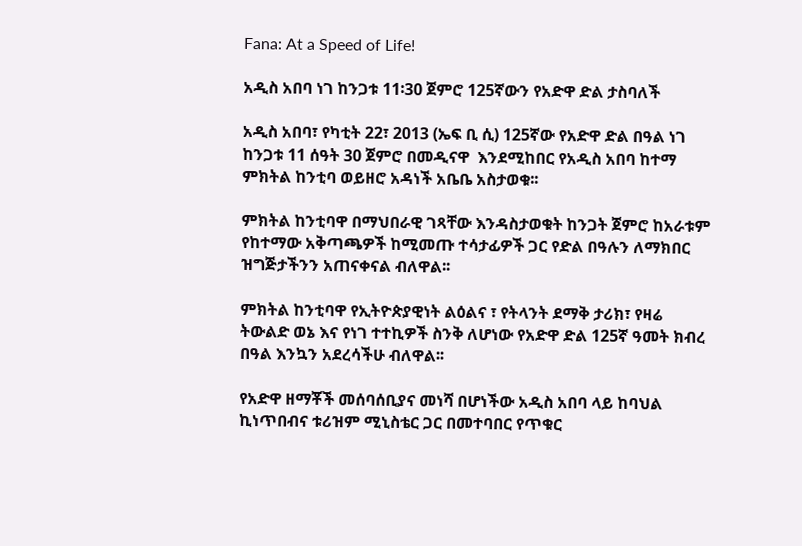Fana: At a Speed of Life!

አዲስ አበባ ነገ ከንጋቱ 11፡30 ጀምሮ 125ኛውን የአድዋ ድል ታስባለች

አዲስ አበባ፣ የካቲት 22፣ 2013 (ኤፍ ቢ ሲ) 125ኛው የአድዋ ድል በዓል ነገ ከንጋቱ 11 ሰዓት 30 ጀምሮ በመዲናዋ  እንደሚከበር የአዲስ አበባ ከተማ ምክትል ከንቲባ ወይዘሮ አዳነች አቤቤ አስታወቁ፡፡

ምክትል ከንቲባዋ በማህበራዊ ገጻቸው እንዳስታወቁት ከንጋት ጀምሮ ከአራቱም የከተማው አቅጣጫዎች ከሚመጡ ተሳታፊዎች ጋር የድል በዓሉን ለማክበር ዝግጅታችንን አጠናቀናል ብለዋል፡፡

ምክትል ከንቲባዋ የኢትዮጵያዊነት ልዕልና ፣ የትላንት ደማቅ ታሪክ፣ የዛሬ ትውልድ ወኔ እና የነገ ተተኪዎች ስንቅ ለሆነው የአድዋ ድል 125ኛ ዓመት ክብረ በዓል እንኳን አደረሳችሁ ብለዋል፡፡

የአድዋ ዘማቾች መሰባሰቢያና መነሻ በሆነችው አዲስ አበባ ላይ ከባህል ኪነጥበብና ቱሪዝም ሚኒስቴር ጋር በመተባበር የጥቁር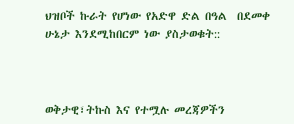ህዝቦች ኩራት የሆነው የአድዋ ድል በዓል  በደመቀ ሁኔታ እንደሚከበርም ነው ያስታወቁት::



ወቅታዊ፣ትኩስ እና የተሟሉ መረጃዎችን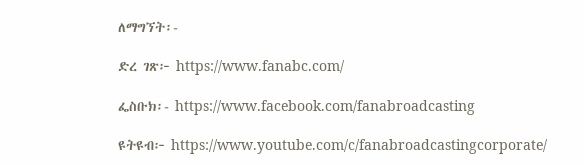ለማግኘት፡-

ድረ ገጽ፦ https://www.fanabc.com/

ፌስቡክ፡- https://www.facebook.com/fanabroadcasting

ዩትዩብ፦ https://www.youtube.com/c/fanabroadcastingcorporate/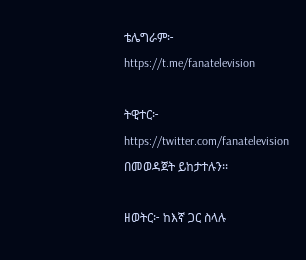ቴሌግራም፦ https://t.me/fanatelevision

ትዊተር፦ https://twitter.com/fanatelevision በመወዳጀት ይከታተሉን፡፡

ዘወትር፦ ከእኛ ጋር ስላሉ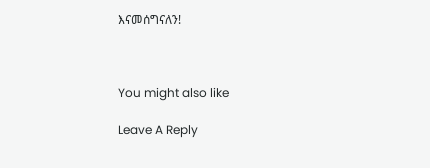እናመሰግናለን!



You might also like

Leave A Reply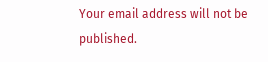Your email address will not be published.